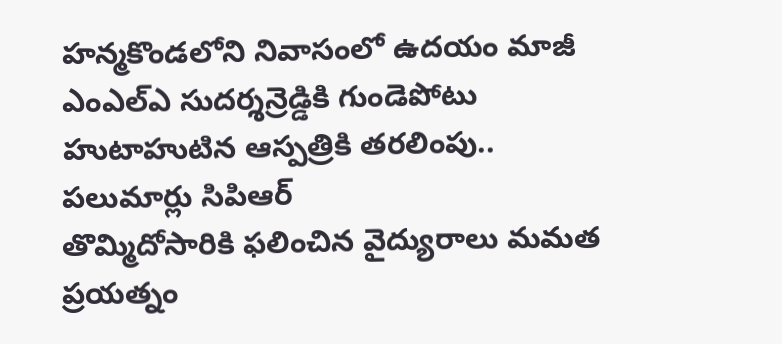హన్మకొండలోని నివాసంలో ఉదయం మాజీ ఎంఎల్ఎ సుదర్శన్రెడ్డికి గుండెపోటు
హుటాహుటిన ఆస్పత్రికి తరలింపు.. పలుమార్లు సిపిఆర్
తొమ్మిదోసారికి ఫలించిన వైద్యురాలు మమత ప్రయత్నం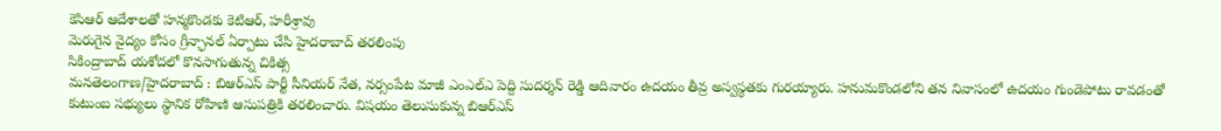కెసిఆర్ ఆదేశాలతో హన్మకొండకు కెటిఆర్, హరీశ్రావు
మెరుగైన వైద్యం కోసం గ్రీన్ఛానల్ ఏర్పాటు చేసి హైదరాబాద్ తరలింపు
సికింద్రాబాద్ యశోదలో కొనసాగుతున్న చికిత్స
మనతెలంగాణ/హైదరాబాద్ : బిఆర్ఎస్ పార్టీ సీనియర్ నేత, నర్సంపేట మాజీ ఎంఎల్ఎ పెద్ది సుదర్శన్ రెడ్డి ఆదివారం ఉదయం తీవ్ర అస్వస్థతకు గురయ్యారు. హనుమకొండలోని తన నివాసంలో ఉదయం గుండెపోటు రావడంతో కుటుంబ సభ్యులు స్థానిక రోహిణి ఆసుపత్రికి తరలించారు. విషయం తెలుసుకున్న బిఆర్ఎస్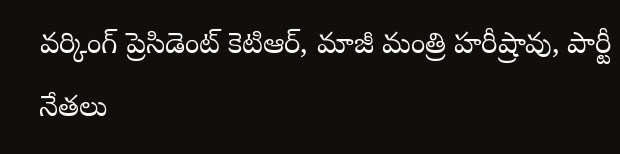వర్కింగ్ ప్రెసిడెంట్ కెటిఆర్, మాజీ మంత్రి హరీష్రావు, పార్టీ నేతలు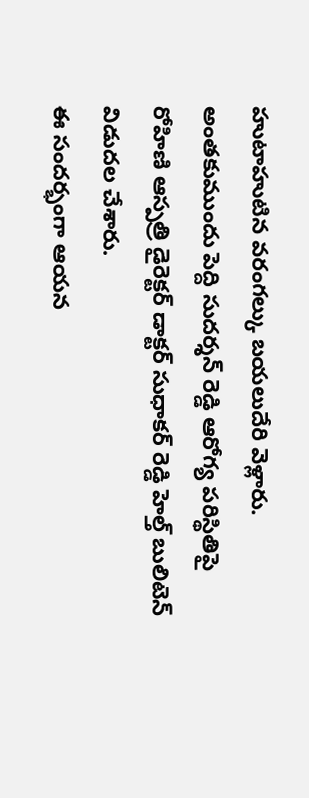హుటాహుటిన వరంగల్కు బయలుదేరి వెళ్లారు. అంతకుముందు పెద్ది సుదర్శన్ రెడ్డి ఆరోగ్య పరిస్థితిపై రోహిణి ఆస్పత్రి డైరెక్టర్ డాక్టర్ సుధాకర్ రెడ్డి హెల్త్ బులిటెన్ విడుదల చేశారు.
ఈ సందర్భంగా ఆయన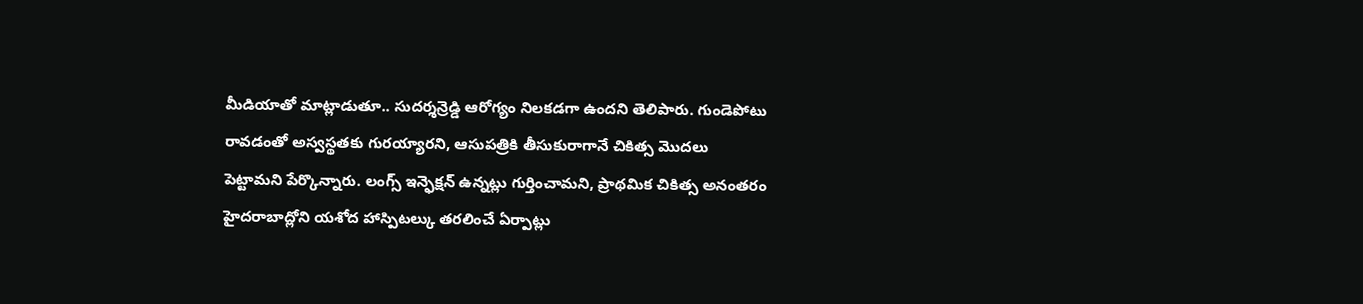మీడియాతో మాట్లాడుతూ.. సుదర్శన్రెడ్డి ఆరోగ్యం నిలకడగా ఉందని తెలిపారు. గుండెపోటు రావడంతో అస్వస్థతకు గురయ్యారని, ఆసుపత్రికి తీసుకురాగానే చికిత్స మొదలు పెట్టామని పేర్కొన్నారు. లంగ్స్ ఇన్ఫెక్షన్ ఉన్నట్లు గుర్తించామని, ప్రాథమిక చికిత్స అనంతరం హైదరాబాద్లోని యశోద హాస్పిటల్కు తరలించే ఏర్పాట్లు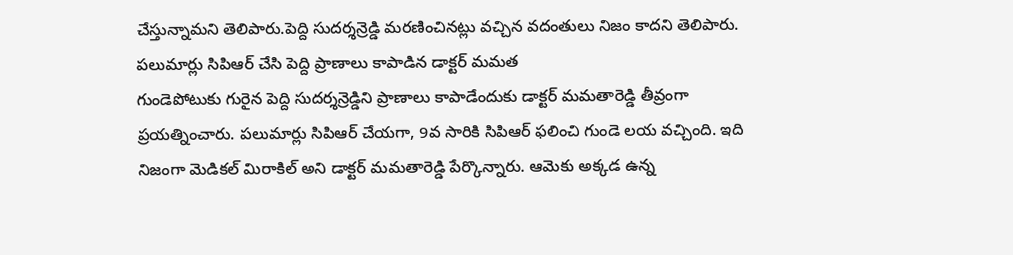చేస్తున్నామని తెలిపారు.పెద్ది సుదర్శన్రెడ్డి మరణించినట్లు వచ్చిన వదంతులు నిజం కాదని తెలిపారు.
పలుమార్లు సిపిఆర్ చేసి పెద్ది ప్రాణాలు కాపాడిన డాక్టర్ మమత
గుండెపోటుకు గురైన పెద్ది సుదర్శన్రెడ్డిని ప్రాణాలు కాపాడేందుకు డాక్టర్ మమతారెడ్డి తీవ్రంగా ప్రయత్నించారు. పలుమార్లు సిపిఆర్ చేయగా, 9వ సారికి సిపిఆర్ ఫలించి గుండె లయ వచ్చింది. ఇది నిజంగా మెడికల్ మిరాకిల్ అని డాక్టర్ మమతారెడ్డి పేర్కొన్నారు. ఆమెకు అక్కడ ఉన్న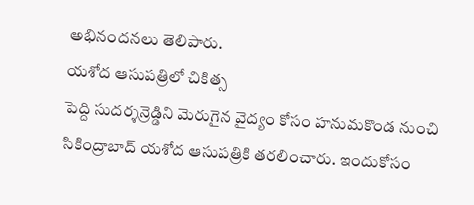అభినందనలు తెలిపారు.
యశోద ఆసుపత్రిలో చికిత్స
పెద్ది సుదర్శన్రెడ్డిని మెరుగైన వైద్యం కోసం హనుమకొండ నుంచి సికింద్రాబాద్ యశోద ఆసుపత్రికి తరలించారు. ఇందుకోసం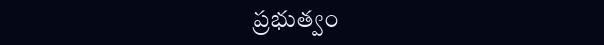ప్రభుత్వం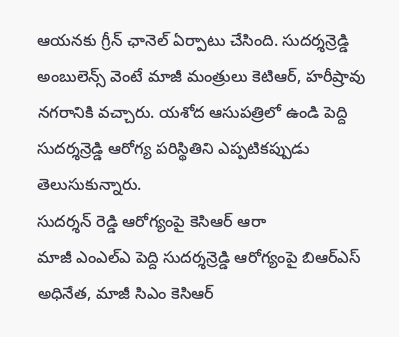ఆయనకు గ్రీన్ ఛానెల్ ఏర్పాటు చేసింది. సుదర్శన్రెడ్డి అంబులెన్స్ వెంటే మాజీ మంత్రులు కెటిఆర్, హరీష్రావు నగరానికి వచ్చారు. యశోద ఆసుపత్రిలో ఉండి పెద్ది సుదర్శన్రెడ్డి ఆరోగ్య పరిస్థితిని ఎప్పటికప్పుడు తెలుసుకున్నారు.
సుదర్శన్ రెడ్డి ఆరోగ్యంపై కెసిఆర్ ఆరా
మాజీ ఎంఎల్ఎ పెద్ది సుదర్శన్రెడ్డి ఆరోగ్యంపై బిఆర్ఎస్ అధినేత, మాజీ సిఎం కెసిఆర్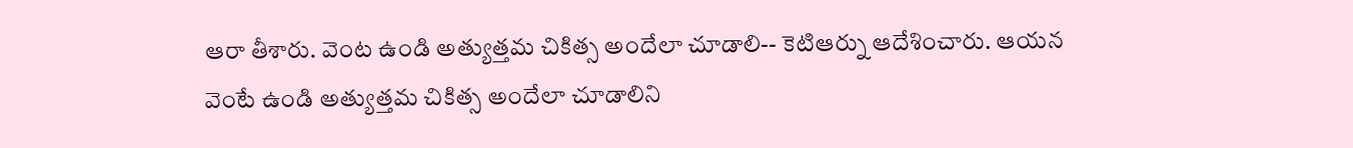ఆరా తీశారు. వెంట ఉండి అత్యుత్తమ చికిత్స అందేలా చూడాలి-- కెటిఆర్ను ఆదేశించారు. ఆయన వెంటే ఉండి అత్యుత్తమ చికిత్స అందేలా చూడాలిని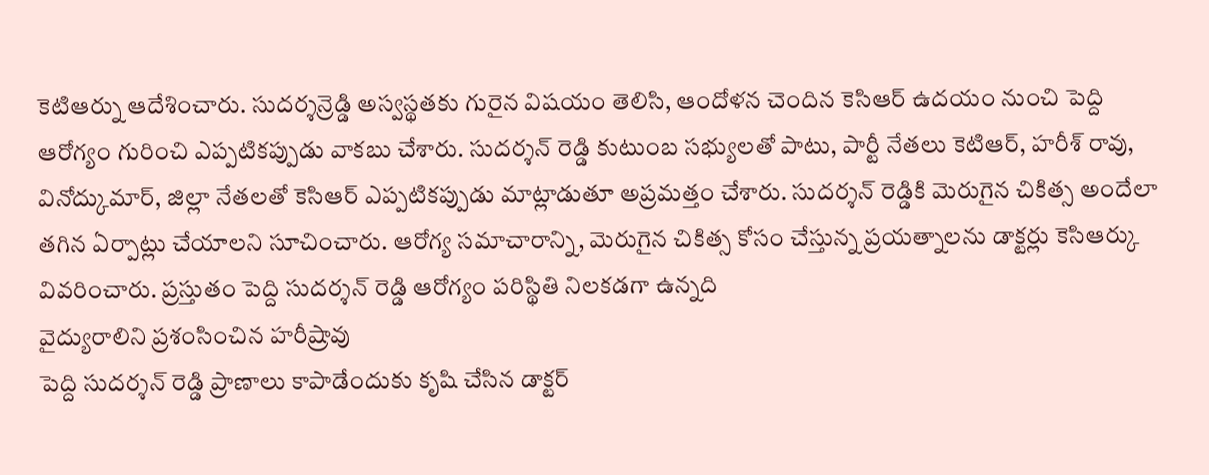కెటిఆర్ను ఆదేశించారు. సుదర్శన్రెడ్డి అస్వస్థతకు గురైన విషయం తెలిసి, ఆందోళన చెందిన కెసిఆర్ ఉదయం నుంచి పెద్ది ఆరోగ్యం గురించి ఎప్పటికప్పుడు వాకబు చేశారు. సుదర్శన్ రెడ్డి కుటుంబ సభ్యులతో పాటు, పార్టీ నేతలు కెటిఆర్, హరీశ్ రావు, వినోద్కుమార్, జిల్లా నేతలతో కెసిఆర్ ఎప్పటికప్పుడు మాట్లాడుతూ అప్రమత్తం చేశారు. సుదర్శన్ రెడ్డికి మెరుగైన చికిత్స అందేలా తగిన ఏర్పాట్లు చేయాలని సూచించారు. ఆరోగ్య సమాచారాన్ని, మెరుగైన చికిత్స కోసం చేస్తున్న ప్రయత్నాలను డాక్టర్లు కెసిఆర్కు వివరించారు. ప్రస్తుతం పెద్ది సుదర్శన్ రెడ్డి ఆరోగ్యం పరిస్థితి నిలకడగా ఉన్నది
వైద్యురాలిని ప్రశంసించిన హరీష్రావు
పెద్ది సుదర్శన్ రెడ్డి ప్రాణాలు కాపాడేందుకు కృషి చేసిన డాక్టర్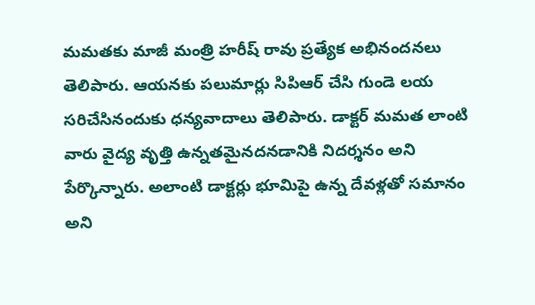మమతకు మాజీ మంత్రి హరీష్ రావు ప్రత్యేక అభినందనలు తెలిపారు. ఆయనకు పలుమార్లు సిపిఆర్ చేసి గుండె లయ సరిచేసినందుకు ధన్యవాదాలు తెలిపారు. డాక్టర్ మమత లాంటి వారు వైద్య వృత్తి ఉన్నతమైనదనడానికి నిదర్శనం అని పేర్కొన్నారు. అలాంటి డాక్టర్లు భూమిపై ఉన్న దేవళ్లతో సమానం అని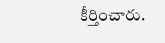కీర్తించారు.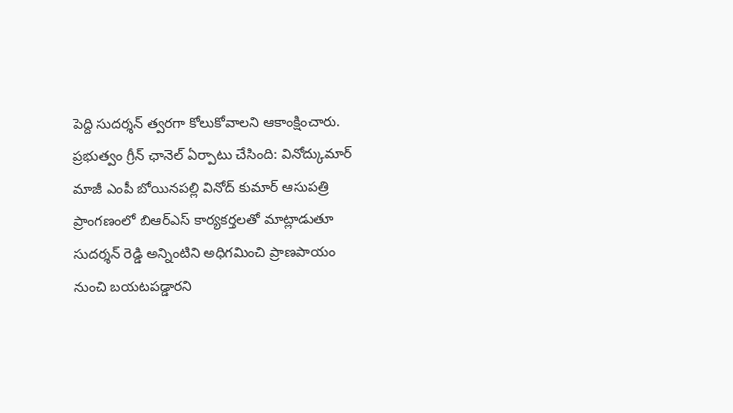పెద్ది సుదర్శన్ త్వరగా కోలుకోవాలని ఆకాంక్షించారు.
ప్రభుత్వం గ్రీన్ ఛానెల్ ఏర్పాటు చేసింది: వినోద్కుమార్
మాజీ ఎంపీ బోయినపల్లి వినోద్ కుమార్ ఆసుపత్రి ప్రాంగణంలో బిఆర్ఎస్ కార్యకర్తలతో మాట్లాడుతూ సుదర్శన్ రెడ్డి అన్నింటిని అధిగమించి ప్రాణపాయం నుంచి బయటపడ్డారని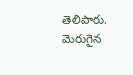తెలిపారు. మెరుగైన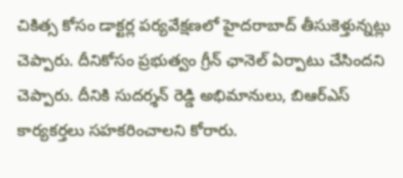చికిత్స కోసం డాక్టర్ల పర్యవేక్షణలో హైదరాబాద్ తీసుకెళ్తున్నట్లు చెప్పారు. దీనికోసం ప్రభుత్వం గ్రీన్ ఛానెల్ ఏర్పాటు చేసిందని చెప్పారు. దీనికి సుదర్శన్ రెడ్డి అభిమానులు, బిఆర్ఎస్ కార్యకర్తలు సహకరించాలని కోరారు.